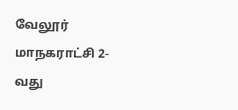வேலூர் மாநகராட்சி 2-வது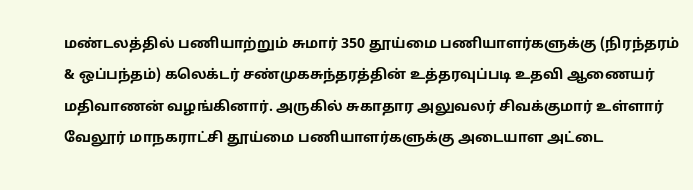மண்டலத்தில் பணியாற்றும் சுமார் 350 தூய்மை பணியாளர்களுக்கு (நிரந்தரம் & ஒப்பந்தம்) கலெக்டர் சண்முகசுந்தரத்தின் உத்தரவுப்படி உதவி ஆணையர் மதிவாணன் வழங்கினார். அருகில் சுகாதார அலுவலர் சிவக்குமார் உள்ளார்
வேலூர் மாநகராட்சி தூய்மை பணியாளர்களுக்கு அடையாள அட்டை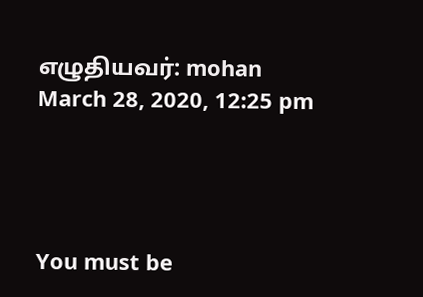எழுதியவர்: mohan March 28, 2020, 12:25 pm




You must be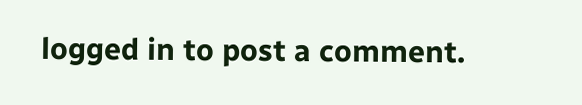logged in to post a comment.